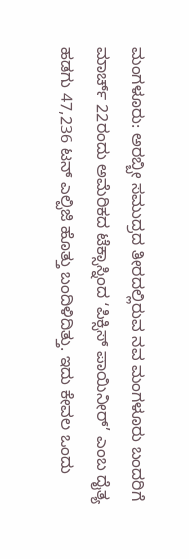ಮಂಗಳೂರು: ಅರಬ್ಬೀ ಸಮುದ್ರದ ತೀರದಲ್ಲಿರುವ ನವ ಮಂಗಳೂರು ಬಂದರಿಗೆ ಮಾರ್ಚ್ 22ರಂದು ಅಮೆರಿಕದ ಟೆಕ್ಸಾಸ್ನಿಂದ ʻಪಿಕ್ಸಿಸ್ ಪಾಯಿನೀರ್’ ಎಂಬ ದೈತ್ಯ ಹಡಗು 47,236 ಟನ್ ಎಲ್ಪಿಜಿ ಹೊತ್ತು ಬಂದಿಳಿದಿತ್ತು. ಇದು ಕೇವಲ ಒಂದು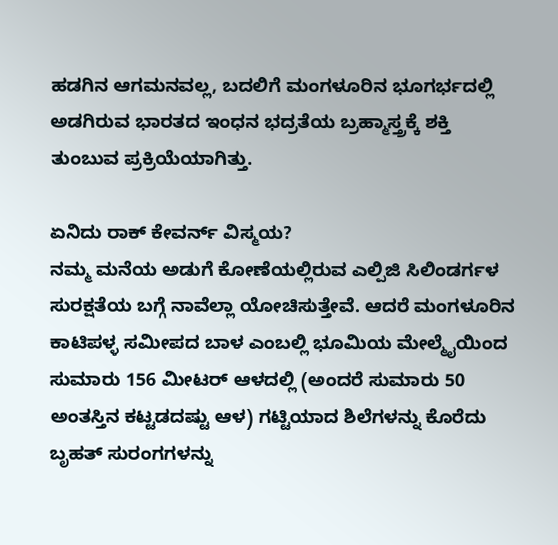ಹಡಗಿನ ಆಗಮನವಲ್ಲ, ಬದಲಿಗೆ ಮಂಗಳೂರಿನ ಭೂಗರ್ಭದಲ್ಲಿ ಅಡಗಿರುವ ಭಾರತದ ಇಂಧನ ಭದ್ರತೆಯ ಬ್ರಹ್ಮಾಸ್ತ್ರಕ್ಕೆ ಶಕ್ತಿ ತುಂಬುವ ಪ್ರಕ್ರಿಯೆಯಾಗಿತ್ತು.

ಏನಿದು ರಾಕ್ ಕೇವರ್ನ್ ವಿಸ್ಮಯ?
ನಮ್ಮ ಮನೆಯ ಅಡುಗೆ ಕೋಣೆಯಲ್ಲಿರುವ ಎಲ್ಪಿಜಿ ಸಿಲಿಂಡರ್ಗಳ ಸುರಕ್ಷತೆಯ ಬಗ್ಗೆ ನಾವೆಲ್ಲಾ ಯೋಚಿಸುತ್ತೇವೆ. ಆದರೆ ಮಂಗಳೂರಿನ ಕಾಟಿಪಳ್ಳ ಸಮೀಪದ ಬಾಳ ಎಂಬಲ್ಲಿ ಭೂಮಿಯ ಮೇಲ್ಮೈಯಿಂದ ಸುಮಾರು 156 ಮೀಟರ್ ಆಳದಲ್ಲಿ (ಅಂದರೆ ಸುಮಾರು 50 ಅಂತಸ್ತಿನ ಕಟ್ಟಡದಷ್ಟು ಆಳ) ಗಟ್ಟಿಯಾದ ಶಿಲೆಗಳನ್ನು ಕೊರೆದು ಬೃಹತ್ ಸುರಂಗಗಳನ್ನು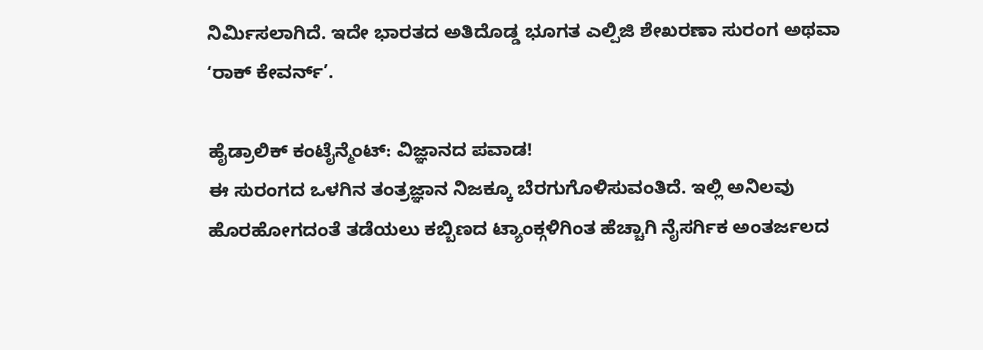ನಿರ್ಮಿಸಲಾಗಿದೆ. ಇದೇ ಭಾರತದ ಅತಿದೊಡ್ಡ ಭೂಗತ ಎಲ್ಪಿಜಿ ಶೇಖರಣಾ ಸುರಂಗ ಅಥವಾ ʻರಾಕ್ ಕೇವರ್ನ್’.

ಹೈಡ್ರಾಲಿಕ್ ಕಂಟೈನ್ಮೆಂಟ್: ವಿಜ್ಞಾನದ ಪವಾಡ!
ಈ ಸುರಂಗದ ಒಳಗಿನ ತಂತ್ರಜ್ಞಾನ ನಿಜಕ್ಕೂ ಬೆರಗುಗೊಳಿಸುವಂತಿದೆ. ಇಲ್ಲಿ ಅನಿಲವು ಹೊರಹೋಗದಂತೆ ತಡೆಯಲು ಕಬ್ಬಿಣದ ಟ್ಯಾಂಕ್ಗಳಿಗಿಂತ ಹೆಚ್ಚಾಗಿ ನೈಸರ್ಗಿಕ ಅಂತರ್ಜಲದ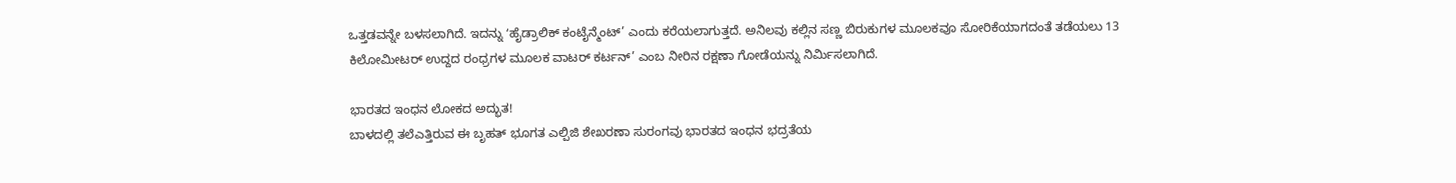ಒತ್ತಡವನ್ನೇ ಬಳಸಲಾಗಿದೆ. ಇದನ್ನು ʻಹೈಡ್ರಾಲಿಕ್ ಕಂಟೈನ್ಮೆಂಟ್’ ಎಂದು ಕರೆಯಲಾಗುತ್ತದೆ. ಅನಿಲವು ಕಲ್ಲಿನ ಸಣ್ಣ ಬಿರುಕುಗಳ ಮೂಲಕವೂ ಸೋರಿಕೆಯಾಗದಂತೆ ತಡೆಯಲು 13 ಕಿಲೋಮೀಟರ್ ಉದ್ದದ ರಂಧ್ರಗಳ ಮೂಲಕ ವಾಟರ್ ಕರ್ಟನ್’ ಎಂಬ ನೀರಿನ ರಕ್ಷಣಾ ಗೋಡೆಯನ್ನು ನಿರ್ಮಿಸಲಾಗಿದೆ.

ಭಾರತದ ಇಂಧನ ಲೋಕದ ಅದ್ಭುತ!
ಬಾಳದಲ್ಲಿ ತಲೆಎತ್ತಿರುವ ಈ ಬೃಹತ್ ಭೂಗತ ಎಲ್ಪಿಜಿ ಶೇಖರಣಾ ಸುರಂಗವು ಭಾರತದ ಇಂಧನ ಭದ್ರತೆಯ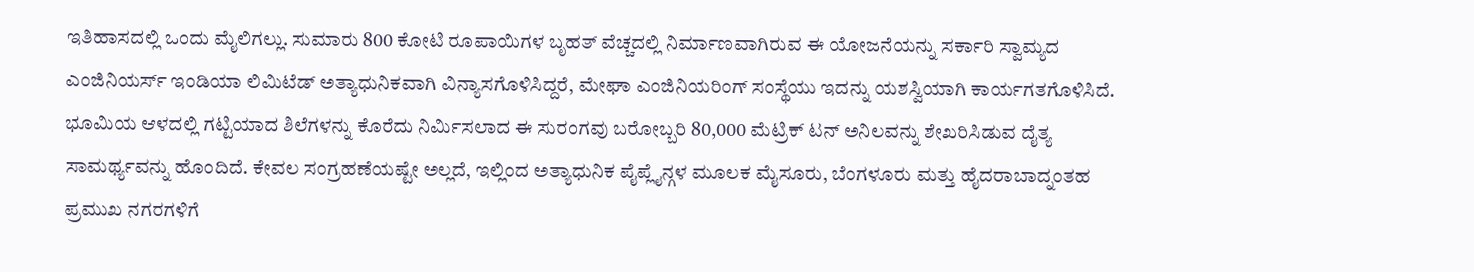ಇತಿಹಾಸದಲ್ಲಿ ಒಂದು ಮೈಲಿಗಲ್ಲು. ಸುಮಾರು 800 ಕೋಟಿ ರೂಪಾಯಿಗಳ ಬೃಹತ್ ವೆಚ್ಚದಲ್ಲಿ ನಿರ್ಮಾಣವಾಗಿರುವ ಈ ಯೋಜನೆಯನ್ನು ಸರ್ಕಾರಿ ಸ್ವಾಮ್ಯದ ಎಂಜಿನಿಯರ್ಸ್ ಇಂಡಿಯಾ ಲಿಮಿಟೆಡ್ ಅತ್ಯಾಧುನಿಕವಾಗಿ ವಿನ್ಯಾಸಗೊಳಿಸಿದ್ದರೆ, ಮೇಘಾ ಎಂಜಿನಿಯರಿಂಗ್ ಸಂಸ್ಥೆಯು ಇದನ್ನು ಯಶಸ್ವಿಯಾಗಿ ಕಾರ್ಯಗತಗೊಳಿಸಿದೆ.
ಭೂಮಿಯ ಆಳದಲ್ಲಿ ಗಟ್ಟಿಯಾದ ಶಿಲೆಗಳನ್ನು ಕೊರೆದು ನಿರ್ಮಿಸಲಾದ ಈ ಸುರಂಗವು ಬರೋಬ್ಬರಿ 80,000 ಮೆಟ್ರಿಕ್ ಟನ್ ಅನಿಲವನ್ನು ಶೇಖರಿಸಿಡುವ ದೈತ್ಯ ಸಾಮರ್ಥ್ಯವನ್ನು ಹೊಂದಿದೆ. ಕೇವಲ ಸಂಗ್ರಹಣೆಯಷ್ಟೇ ಅಲ್ಲದೆ, ಇಲ್ಲಿಂದ ಅತ್ಯಾಧುನಿಕ ಪೈಪ್ಲೈನ್ಗಳ ಮೂಲಕ ಮೈಸೂರು, ಬೆಂಗಳೂರು ಮತ್ತು ಹೈದರಾಬಾದ್ನಂತಹ ಪ್ರಮುಖ ನಗರಗಳಿಗೆ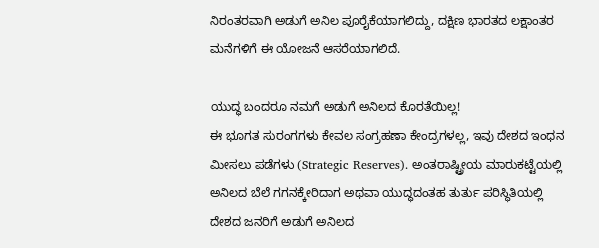ನಿರಂತರವಾಗಿ ಅಡುಗೆ ಅನಿಲ ಪೂರೈಕೆಯಾಗಲಿದ್ದು, ದಕ್ಷಿಣ ಭಾರತದ ಲಕ್ಷಾಂತರ ಮನೆಗಳಿಗೆ ಈ ಯೋಜನೆ ಆಸರೆಯಾಗಲಿದೆ.

ಯುದ್ಧ ಬಂದರೂ ನಮಗೆ ಅಡುಗೆ ಅನಿಲದ ಕೊರತೆಯಿಲ್ಲ!
ಈ ಭೂಗತ ಸುರಂಗಗಳು ಕೇವಲ ಸಂಗ್ರಹಣಾ ಕೇಂದ್ರಗಳಲ್ಲ, ಇವು ದೇಶದ ಇಂಧನ ಮೀಸಲು ಪಡೆಗಳು (Strategic Reserves). ಅಂತರಾಷ್ಟ್ರೀಯ ಮಾರುಕಟ್ಟೆಯಲ್ಲಿ ಅನಿಲದ ಬೆಲೆ ಗಗನಕ್ಕೇರಿದಾಗ ಅಥವಾ ಯುದ್ಧದಂತಹ ತುರ್ತು ಪರಿಸ್ಥಿತಿಯಲ್ಲಿ ದೇಶದ ಜನರಿಗೆ ಅಡುಗೆ ಅನಿಲದ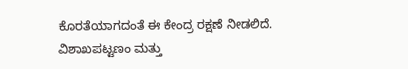ಕೊರತೆಯಾಗದಂತೆ ಈ ಕೇಂದ್ರ ರಕ್ಷಣೆ ನೀಡಲಿದೆ. ವಿಶಾಖಪಟ್ಟಣಂ ಮತ್ತು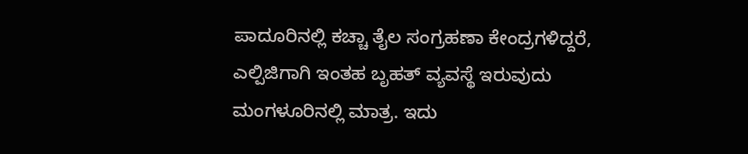ಪಾದೂರಿನಲ್ಲಿ ಕಚ್ಚಾ ತೈಲ ಸಂಗ್ರಹಣಾ ಕೇಂದ್ರಗಳಿದ್ದರೆ, ಎಲ್ಪಿಜಿಗಾಗಿ ಇಂತಹ ಬೃಹತ್ ವ್ಯವಸ್ಥೆ ಇರುವುದು ಮಂಗಳೂರಿನಲ್ಲಿ ಮಾತ್ರ. ಇದು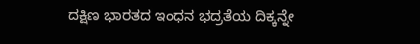ದಕ್ಷಿಣ ಭಾರತದ ಇಂಧನ ಭದ್ರತೆಯ ದಿಕ್ಕನ್ನೇ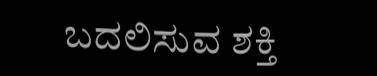ಬದಲಿಸುವ ಶಕ್ತಿ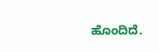ಹೊಂದಿದೆ.